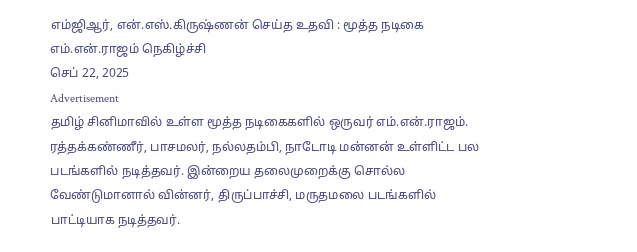எம்ஜிஆர், என்.எஸ்.கிருஷ்ணன் செய்த உதவி : மூத்த நடிகை எம்.என்.ராஜம் நெகிழ்ச்சி
செப் 22, 2025
Advertisement
தமிழ் சினிமாவில் உள்ள மூத்த நடிகைகளில் ஒருவர் எம்.என்.ராஜம். ரத்தக்கண்ணீர், பாசமலர், நல்லதம்பி, நாடோடி மன்னன் உள்ளிட்ட பல படங்களில் நடித்தவர். இன்றைய தலைமுறைக்கு சொல்ல வேண்டுமானால் வின்னர், திருப்பாச்சி, மருதமலை படங்களில் பாட்டியாக நடித்தவர்.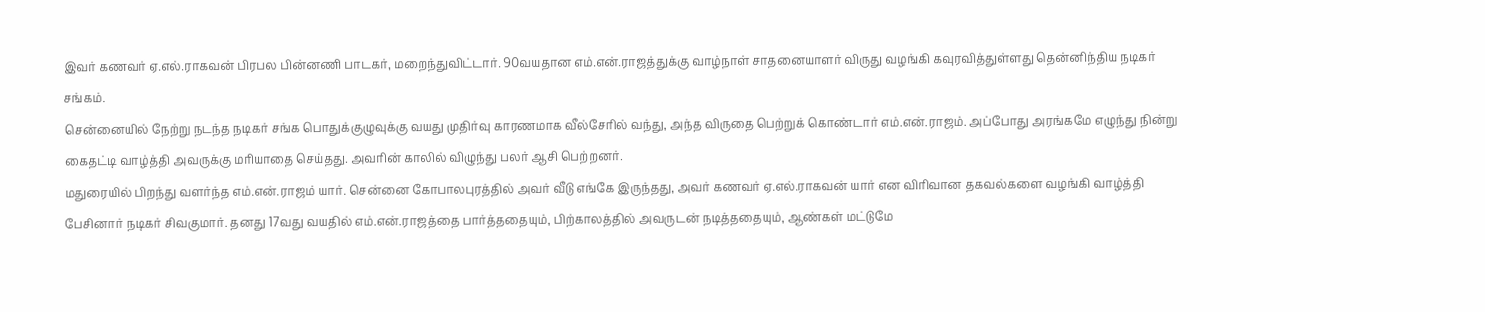இவர் கணவர் ஏ.எல்.ராகவன் பிரபல பின்னணி பாடகர், மறைந்துவிட்டார். 90வயதான எம்.என்.ராஜத்துக்கு வாழ்நாள் சாதனையாளர் விருது வழங்கி கவுரவித்துள்ளது தென்னிந்திய நடிகர் சங்கம்.
சென்னையில் நேற்று நடந்த நடிகர் சங்க பொதுக்குழுவுக்கு வயது முதிர்வு காரணமாக வீல்சேரில் வந்து, அந்த விருதை பெற்றுக் கொண்டார் எம்.என்.ராஜம். அப்போது அரங்கமே எழுந்து நின்று கைதட்டி வாழ்த்தி அவருக்கு மரியாதை செய்தது. அவரின் காலில் விழுந்து பலர் ஆசி பெற்றனர்.
மதுரையில் பிறந்து வளர்ந்த எம்.என்.ராஜம் யார். சென்னை கோபாலபுரத்தில் அவர் வீடு எங்கே இருந்தது, அவர் கணவர் ஏ.எல்.ராகவன் யார் என விரிவான தகவல்களை வழங்கி வாழ்த்தி பேசினார் நடிகர் சிவகுமார். தனது 17வது வயதில் எம்.என்.ராஜத்தை பார்த்ததையும், பிற்காலத்தில் அவருடன் நடித்ததையும், ஆண்கள் மட்டுமே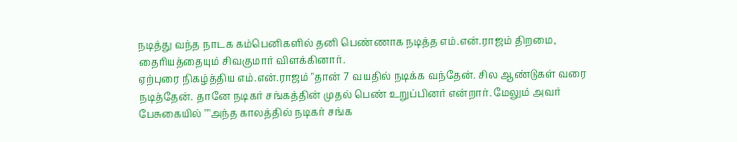நடித்து வந்த நாடக கம்பெனிகளில் தனி பெண்ணாக நடித்த எம்.என்.ராஜம் திறமை, தைரியத்தையும் சிவகுமார் விளக்கினார்.
ஏற்புரை நிகழ்த்திய எம்.என்.ராஜம் "தான் 7 வயதில் நடிக்க வந்தேன். சில ஆண்டுகள் வரை நடித்தேன். தானே நடிகர் சங்கத்தின் முதல் பெண் உறுப்பினர் என்றார். மேலும் அவர் பேசுகையில் ""அந்த காலத்தில் நடிகர் சங்க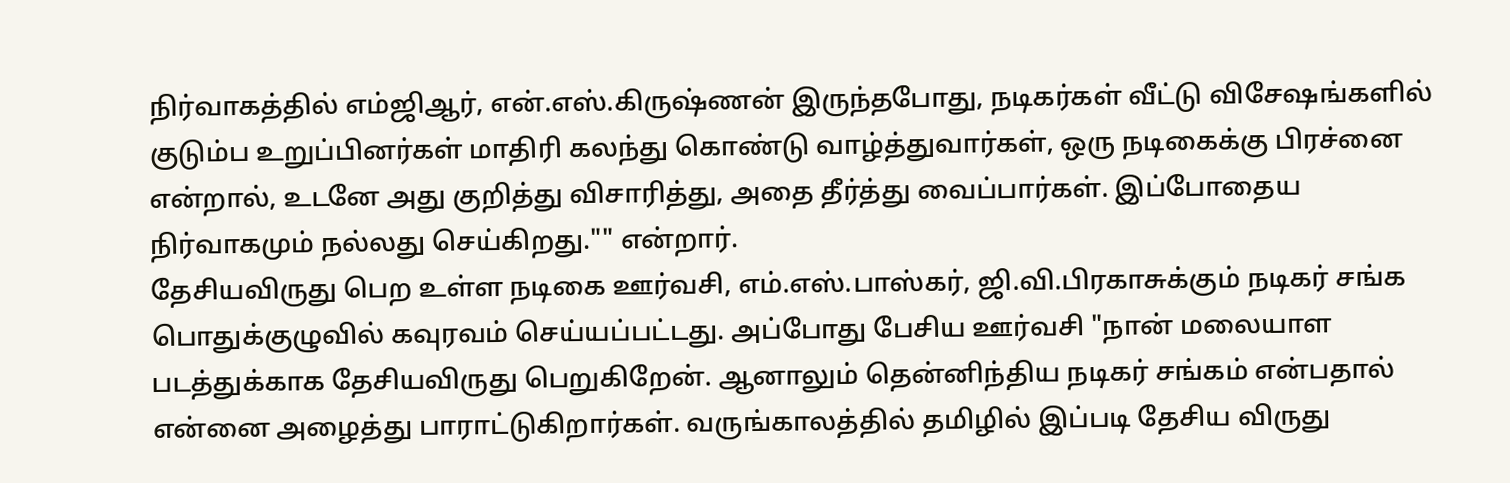நிர்வாகத்தில் எம்ஜிஆர், என்.எஸ்.கிருஷ்ணன் இருந்தபோது, நடிகர்கள் வீட்டு விசேஷங்களில் குடும்ப உறுப்பினர்கள் மாதிரி கலந்து கொண்டு வாழ்த்துவார்கள், ஒரு நடிகைக்கு பிரச்னை என்றால், உடனே அது குறித்து விசாரித்து, அதை தீர்த்து வைப்பார்கள். இப்போதைய நிர்வாகமும் நல்லது செய்கிறது."" என்றார்.
தேசியவிருது பெற உள்ள நடிகை ஊர்வசி, எம்.எஸ்.பாஸ்கர், ஜி.வி.பிரகாசுக்கும் நடிகர் சங்க பொதுக்குழுவில் கவுரவம் செய்யப்பட்டது. அப்போது பேசிய ஊர்வசி "நான் மலையாள படத்துக்காக தேசியவிருது பெறுகிறேன். ஆனாலும் தென்னிந்திய நடிகர் சங்கம் என்பதால் என்னை அழைத்து பாராட்டுகிறார்கள். வருங்காலத்தில் தமிழில் இப்படி தேசிய விருது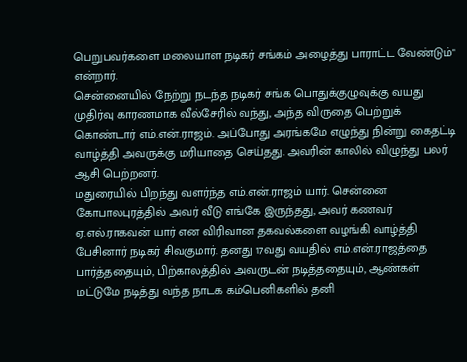பெறுபவர்களை மலையாள நடிகர் சங்கம் அழைத்து பாராட்ட வேண்டும்" என்றார்.
சென்னையில் நேற்று நடந்த நடிகர் சங்க பொதுக்குழுவுக்கு வயது முதிர்வு காரணமாக வீல்சேரில் வந்து, அந்த விருதை பெற்றுக் கொண்டார் எம்.என்.ராஜம். அப்போது அரங்கமே எழுந்து நின்று கைதட்டி வாழ்த்தி அவருக்கு மரியாதை செய்தது. அவரின் காலில் விழுந்து பலர் ஆசி பெற்றனர்.
மதுரையில் பிறந்து வளர்ந்த எம்.என்.ராஜம் யார். சென்னை கோபாலபுரத்தில் அவர் வீடு எங்கே இருந்தது, அவர் கணவர் ஏ.எல்.ராகவன் யார் என விரிவான தகவல்களை வழங்கி வாழ்த்தி பேசினார் நடிகர் சிவகுமார். தனது 17வது வயதில் எம்.என்.ராஜத்தை பார்த்ததையும், பிற்காலத்தில் அவருடன் நடித்ததையும், ஆண்கள் மட்டுமே நடித்து வந்த நாடக கம்பெனிகளில் தனி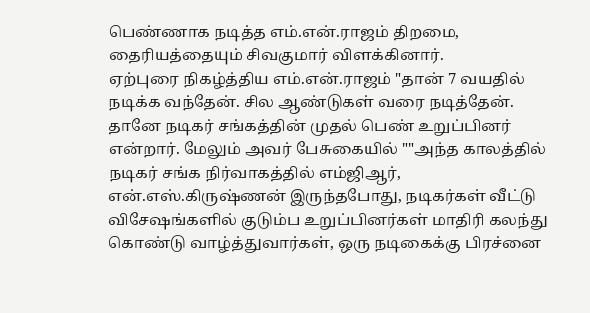பெண்ணாக நடித்த எம்.என்.ராஜம் திறமை, தைரியத்தையும் சிவகுமார் விளக்கினார்.
ஏற்புரை நிகழ்த்திய எம்.என்.ராஜம் "தான் 7 வயதில் நடிக்க வந்தேன். சில ஆண்டுகள் வரை நடித்தேன். தானே நடிகர் சங்கத்தின் முதல் பெண் உறுப்பினர் என்றார். மேலும் அவர் பேசுகையில் ""அந்த காலத்தில் நடிகர் சங்க நிர்வாகத்தில் எம்ஜிஆர், என்.எஸ்.கிருஷ்ணன் இருந்தபோது, நடிகர்கள் வீட்டு விசேஷங்களில் குடும்ப உறுப்பினர்கள் மாதிரி கலந்து கொண்டு வாழ்த்துவார்கள், ஒரு நடிகைக்கு பிரச்னை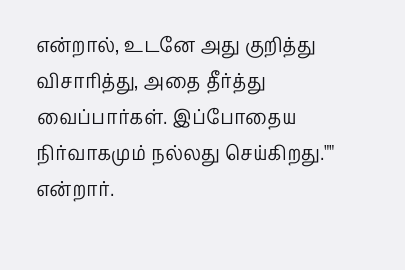என்றால், உடனே அது குறித்து விசாரித்து, அதை தீர்த்து வைப்பார்கள். இப்போதைய நிர்வாகமும் நல்லது செய்கிறது."" என்றார்.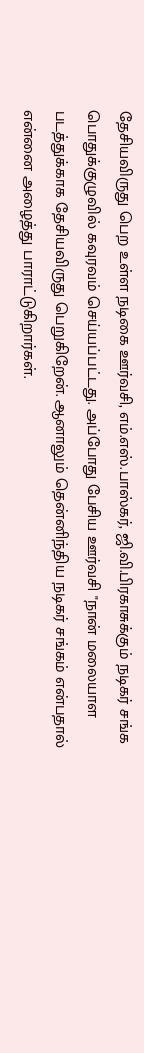தேசியவிருது பெற உள்ள நடிகை ஊர்வசி, எம்.எஸ்.பாஸ்கர், ஜி.வி.பிரகாசுக்கும் நடிகர் சங்க பொதுக்குழுவில் கவுரவம் செய்யப்பட்டது. அப்போது பேசிய ஊர்வசி "நான் மலையாள படத்துக்காக தேசியவிருது பெறுகிறேன். ஆனாலும் தென்னிந்திய நடிகர் சங்கம் என்பதால் என்னை அழைத்து பாராட்டுகிறார்கள்.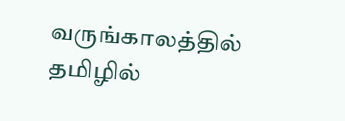வருங்காலத்தில் தமிழில்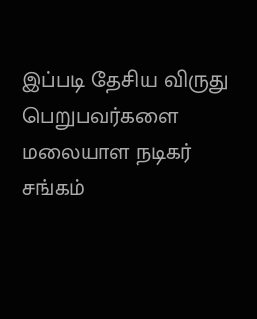இப்படி தேசிய விருது பெறுபவர்களை மலையாள நடிகர் சங்கம்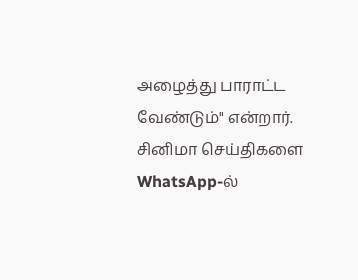அழைத்து பாராட்ட வேண்டும்" என்றார்.
சினிமா செய்திகளை WhatsApp-ல்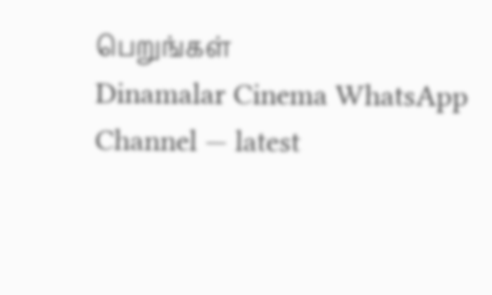பெறுங்கள்
Dinamalar Cinema WhatsApp Channel — latest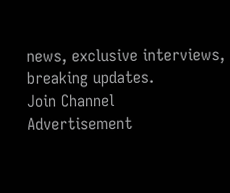news, exclusive interviews, breaking updates.
Join Channel
Advertisement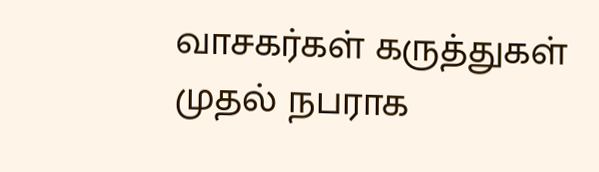வாசகர்கள் கருத்துகள்
முதல் நபராக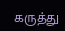கருத்து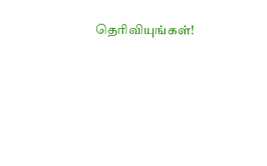தெரிவியுங்கள்!